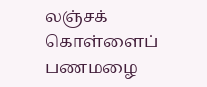லஞ்சக் கொள்ளைப் பணமழை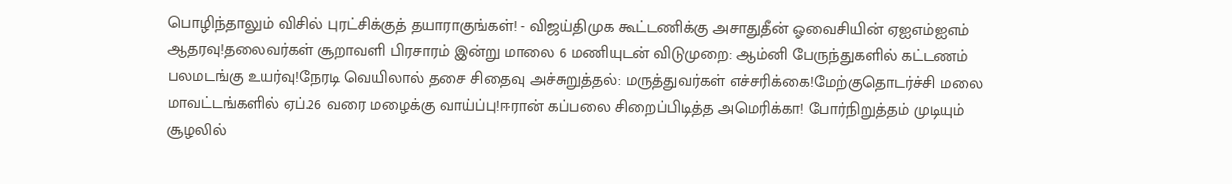பொழிந்தாலும் விசில் புரட்சிக்குத் தயாராகுங்கள்! - விஜய்திமுக கூட்டணிக்கு அசாதுதீன் ஓவைசியின் ஏஐஎம்ஐஎம் ஆதரவு!தலைவர்கள் சூறாவளி பிரசாரம் இன்று மாலை 6 மணியுடன் விடுமுறை: ஆம்னி பேருந்துகளில் கட்டணம் பலமடங்கு உயர்வு!நேரடி வெயிலால் தசை சிதைவு அச்சுறுத்தல்: மருத்துவர்கள் எச்சரிக்கை!மேற்குதொடர்ச்சி மலை மாவட்டங்களில் ஏப்.26 வரை மழைக்கு வாய்ப்பு!ஈரான் கப்பலை சிறைப்பிடித்த அமெரிக்கா! போர்நிறுத்தம் முடியும் சூழலில்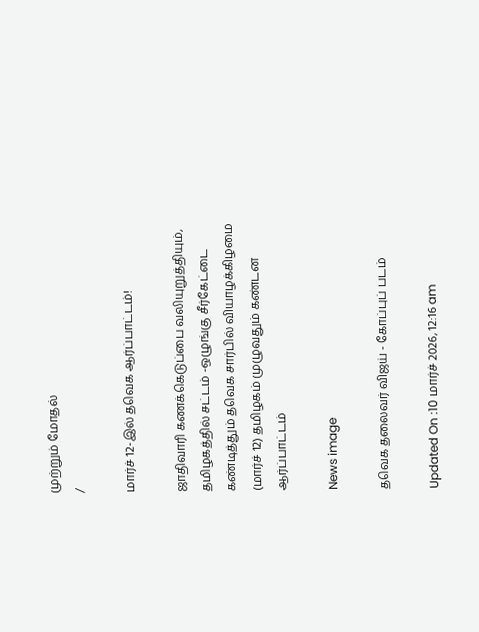முற்றும் மோதல்
/

மார்ச் 12-இல் தவெக ஆர்ப்பாட்டம்!

ஜாதிவாரி கணக்கெடுப்பை வலியுறுத்தியும், தமிழகத்தில் சட்டம் -ஒழுங்கு சீர்கேட்டை கண்டித்தும் தவெக சார்பில் வியாழக்கிழமை (மார்ச் 12) தமிழகம் முழுவதும் கண்டன ஆர்ப்பாட்டம்

News image

தவெக தலைவர் விஜய் - கோப்புப் படம்

Updated On :10 மார்ச் 2026, 12:16 am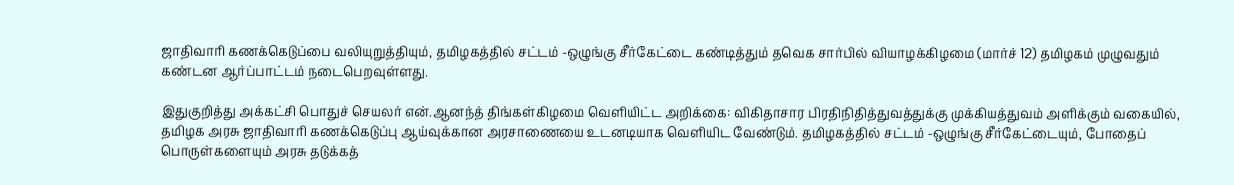ஜாதிவாரி கணக்கெடுப்பை வலியுறுத்தியும், தமிழகத்தில் சட்டம் -ஒழுங்கு சீர்கேட்டை கண்டித்தும் தவெக சார்பில் வியாழக்கிழமை (மார்ச் 12) தமிழகம் முழுவதும் கண்டன ஆர்ப்பாட்டம் நடைபெறவுள்ளது.

இதுகுறித்து அக்கட்சி பொதுச் செயலர் என்.ஆனந்த் திங்கள்கிழமை வெளியிட்ட அறிக்கை: விகிதாசார பிரதிநிதித்துவத்துக்கு முக்கியத்துவம் அளிக்கும் வகையில், தமிழக அரசு ஜாதிவாரி கணக்கெடுப்பு ஆய்வுக்கான அரசாணையை உடனடியாக வெளியிட வேண்டும். தமிழகத்தில் சட்டம் -ஒழுங்கு சீர்கேட்டையும், போதைப் பொருள்களையும் அரசு தடுக்கத்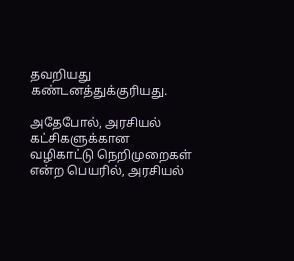தவறியது கண்டனத்துக்குரியது.

அதேபோல், அரசியல் கட்சிகளுக்கான வழிகாட்டு நெறிமுறைகள் என்ற பெயரில், அரசியல்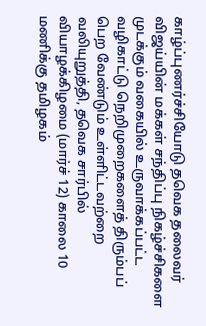காழ்ப்புணர்ச்சியோடு தவெக தலைவர் விஜய்யின் மக்கள் சந்திப்பு நிகழ்ச்சிகளை முடக்கும் வகையில் உருவாக்கப்பட்ட வழிகாட்டு நெறிமுறைகளைத் திரும்பப் பெற வேண்டும் உள்ளிட்டவற்றை வலியுறுத்தி, தவெக சார்பில் வியாழக்கிழமை (மார்ச் 12) காலை 10 மணிக்கு தமிழகம்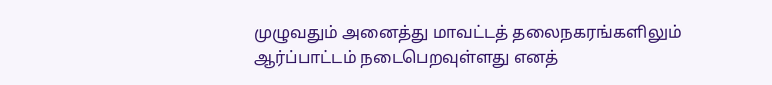முழுவதும் அனைத்து மாவட்டத் தலைநகரங்களிலும் ஆர்ப்பாட்டம் நடைபெறவுள்ளது எனத்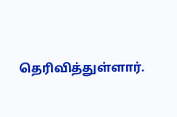தெரிவித்துள்ளார்.